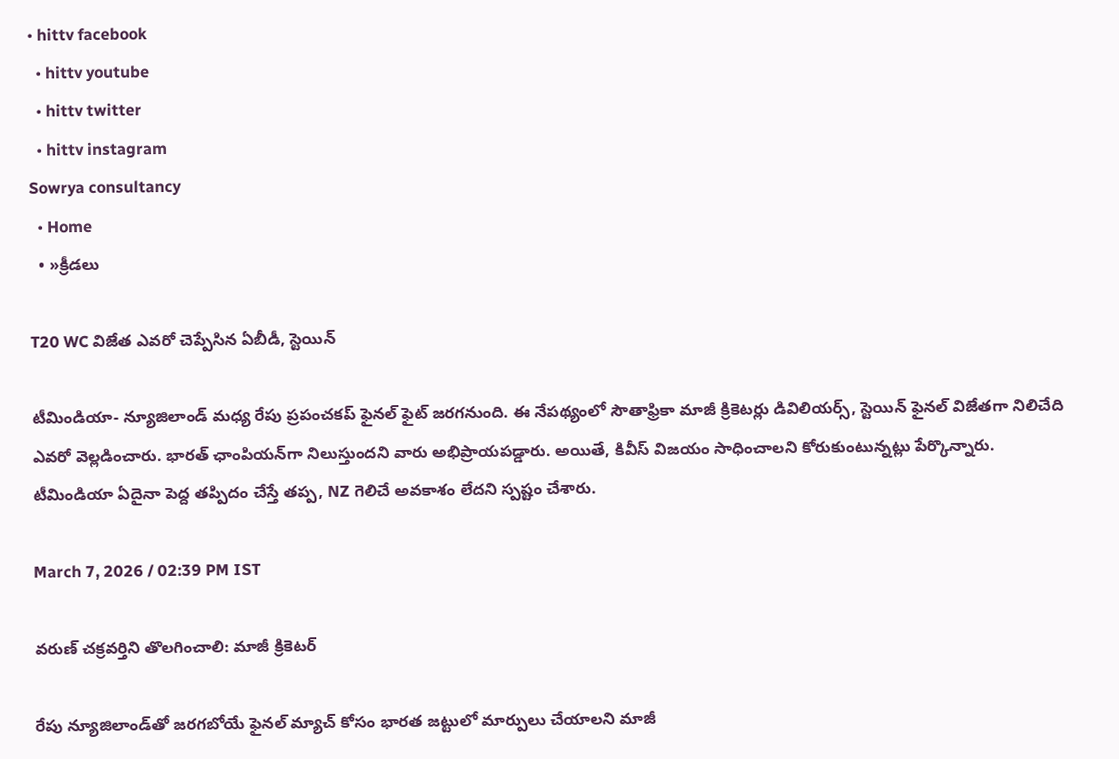• hittv facebook
  • hittv youtube
  • hittv twitter
  • hittv instagram
Sowrya consultancy
  • Home
  • »క్రీడలు

T20 WC విజేత ఎవరో చెప్పేసిన ఏబీడీ, స్టెయిన్

టీమిండియా- న్యూజిలాండ్‌ మధ్య రేపు ప్రపంచకప్ ఫైనల్ ఫైట్ జరగనుంది. ఈ నేపథ్యంలో సౌతాఫ్రికా మాజీ క్రికెటర్లు డివిలియర్స్, స్టెయిన్ ఫైనల్ విజేతగా నిలిచేది ఎవరో వెల్లడించారు. భారత్ ఛాంపియన్‌గా నిలుస్తుందని వారు అభిప్రాయపడ్డారు. అయితే, కివీస్ విజయం సాధించాలని కోరుకుంటున్నట్లు పేర్కొన్నారు. టీమిండియా ఏదైనా పెద్ద తప్పిదం చేస్తే తప్ప, NZ గెలిచే అవకాశం లేదని స్పష్టం చేశారు.

March 7, 2026 / 02:39 PM IST

వరుణ్ చక్రవర్తిని తొలగించాలి: మాజీ క్రికెటర్

రేపు న్యూజిలాండ్‌తో జరగబోయే ఫైనల్ మ్యాచ్ కోసం భారత జట్టులో మార్పులు చేయాలని మాజీ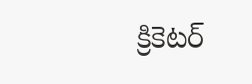క్రికెటర్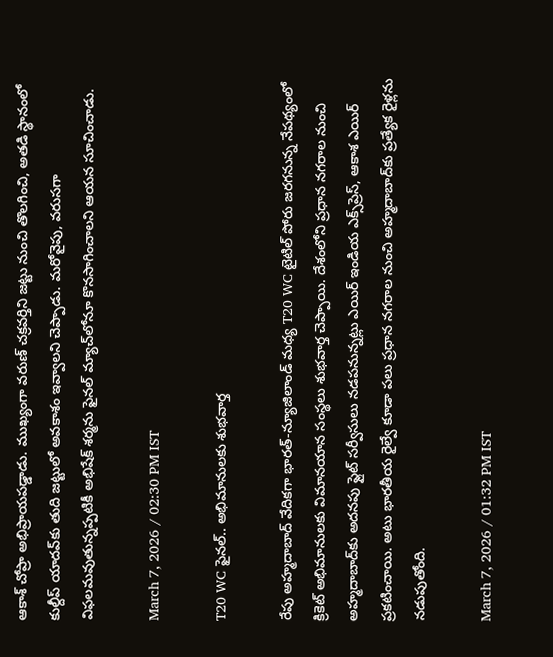ఆకాశ్ చోప్రా అభిప్రాయపడ్డాడు. ముఖ్యంగా వరుణ్ చక్రవర్తిని జట్టు నుంచి తొలగించి, అతడి స్థానంలో కుల్దీప్ యాదవ్‌కు తుది జట్టులో అవకాశం ఇవ్వాలని చెప్పాడు. మరోవైపు, వరుసగా విఫలమవుతున్నప్పటికీ అభిషేక్ శర్మను ఫైనల్ మ్యాచ్‌లోనూ కొనసాగించాలని ఆయన సూచించాడు.

March 7, 2026 / 02:30 PM IST

T20 WC ఫైనల్.. అభిమానులకు శుభవార్త

రేపు అహ్మదాబాద్ వేదికగా భారత్-న్యూజిలాండ్ మధ్య T20 WC టైటిల్ పోరు జరగనున్న నేపథ్యంలో క్రికెట్ అభిమానులకు విమానయాన సంస్థలు శుభవార్త చెప్పాయి. దేశంలోని ప్రధాన నగరాల నుంచి అహ్మదాబాద్‌కు అదనపు ఫ్లైట్ సర్వీసులు నడపనున్నట్లు ఎయిర్ ఇండియ ఎక్స్‌ప్రెస్, ఆకాశ ఎయిర్ ప్రకటించాయి. అటు భారతీయ రైల్వే కూడా పలు ప్రధాన నగరాల నుంచి అహ్మదాబాద్‌కు ప్రత్యేక రైళ్లను నడుపుతోంది.

March 7, 2026 / 01:32 PM IST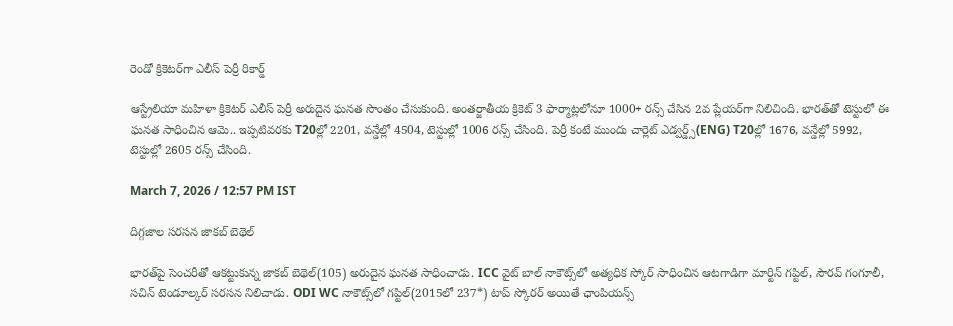రెండో క్రికెటర్‌గా ఎలీస్ పెర్రీ రికార్డ్

ఆస్ట్రేలియా మహిళా క్రికెటర్ ఎలీస్ పెర్రీ అరుదైన ఘనత సొంతం చేసుకుంది. అంతర్జాతీయ క్రికెట్ 3 ఫార్మాట్లలోనూ 1000+ రన్స్ చేసిన 2వ ప్లేయర్‌గా నిలిచింది. భారత్‌తో టెస్టులో ఈ ఘనత సాధించిన ఆమె.. ఇప్పటివరకు T20ల్లో 2201, వన్డేల్లో 4504, టెస్టుల్లో 1006 రన్స్ చేసింది. పెర్రీ కంటే ముందు చార్లెట్ ఎడ్వర్డ్స్(ENG) T20ల్లో 1676, వన్డేల్లో 5992, టెస్టుల్లో 2605 రన్స్ చేసింది.

March 7, 2026 / 12:57 PM IST

దిగ్గజాల సరసన జాకబ్ బెథెల్

భారత్‌పై సెంచరీతో ఆకట్టుకున్న జాకబ్ బెథెల్(105) అరుదైన ఘనత సాధించాడు. ICC వైట్ బాల్ నాకౌట్స్‌లో అత్యధిక స్కోర్ సాధించిన ఆటగాడిగా మార్టిన్ గప్టిల్, సౌరవ్ గంగూలీ, సచిన్ టెండూల్కర్ సరసన నిలిచాడు. ODI WC నాకౌట్స్‌లో గప్టిల్(2015లో 237*) టాప్ స్కోరర్ అయితే ఛాంపియన్స్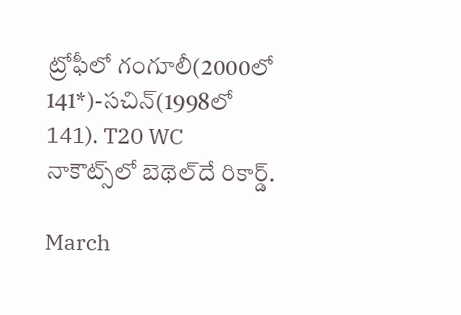ట్రోఫీలో గంగూలీ(2000లో 141*)-సచిన్(1998లో 141). T20 WC నాకౌట్స్‌లో బెథెల్‌దే రికార్డ్.

March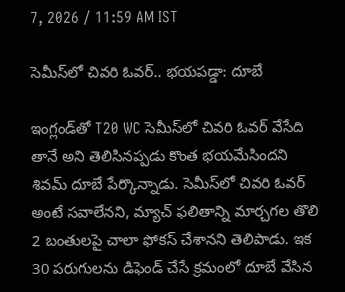7, 2026 / 11:59 AM IST

సెమీస్‌లో చివరి ఓవర్.. భయపడ్డా: దూబే

ఇంగ్లండ్‌తో T20 WC సెమీస్‌లో చివరి ఓవర్ వేసేది తానే అని తెలిసినప్పడు కొంత భయమేసిందని శివమ్ దూబే పేర్కొన్నాడు. సెమీస్‌లో చివరి ఓవర్ అంటే సవాలేనని, మ్యాచ్ ఫలితాన్ని మార్చగల తొలి 2 బంతులపై చాలా ఫోకస్ చేశానని తెలిపాడు. ఇక 30 పరుగులను డిఫెండ్ చేసే క్రమంలో దూబే వేసిన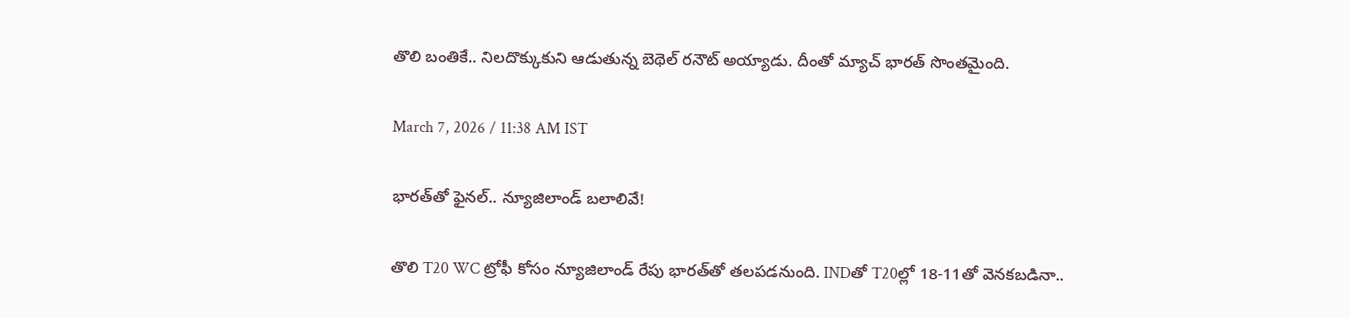తొలి బంతికే.. నిలదొక్కుకుని ఆడుతున్న బెథెల్ రనౌట్ అయ్యాడు. దీంతో మ్యాచ్ భారత్ సొంతమైంది.

March 7, 2026 / 11:38 AM IST

భారత్‌తో ఫైనల్.. న్యూజిలాండ్ బలాలివే!

తొలి T20 WC ట్రోఫీ కోసం న్యూజిలాండ్ రేపు భారత్‌తో తలపడనుంది. INDతో T20ల్లో 18-11తో వెనకబడినా..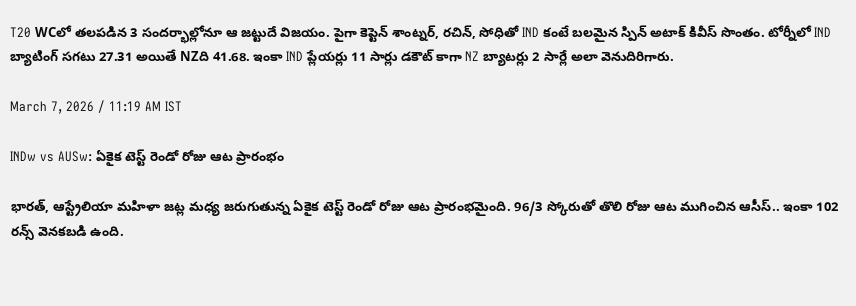T20 WCలో తలపడిన 3 సందర్భాల్లోనూ ఆ జట్టుదే విజయం. పైగా కెప్టెన్ శాంట్నర్, రచిన్, సోధితో IND కంటే బలమైన స్పిన్ అటాక్ కివీస్ సొంతం. టోర్నీలో IND బ్యాటింగ్ సగటు 27.31 అయితే NZది 41.68. ఇంకా IND ప్లేయర్లు 11 సార్లు డకౌట్ కాగా NZ బ్యాటర్లు 2 సార్లే అలా వెనుదిరిగారు.

March 7, 2026 / 11:19 AM IST

INDw vs AUSw: ఏకైక టెస్ట్ రెండో రోజు ఆట ప్రారంభం

భారత్, ఆస్ట్రేలియా మహిళా జట్ల మధ్య జరుగుతున్న ఏకైక టెస్ట్ రెండో రోజు ఆట ప్రారంభమైంది. 96/3 స్కోరుతో తొలి రోజు ఆట ముగించిన ఆసీస్.. ఇంకా 102 రన్స్ వెనకబడి ఉంది.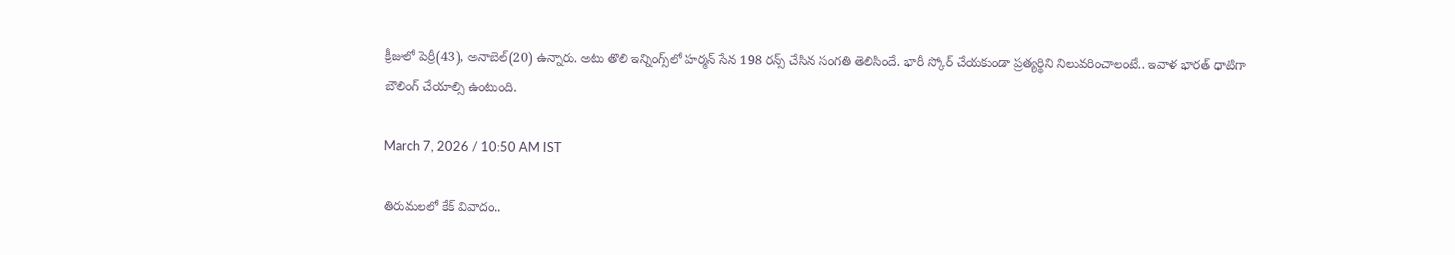క్రీజులో పెర్రీ(43), అనాబెల్(20) ఉన్నారు. అటు తొలి ఇన్నింగ్స్‌లో హర్మన్ సేన 198 రన్స్ చేసిన సంగతి తెలిసిందే. భారీ స్కోర్ చేయకుండా ప్రత్యర్థిని నిలువరించాలంటే.. ఇవాళ భారత్ ధాటిగా బౌలింగ్ చేయాల్సి ఉంటుంది.

March 7, 2026 / 10:50 AM IST

తిరుమలలో కేక్ వివాదం..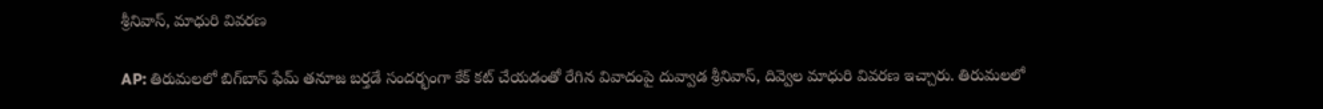శ్రీనివాస్, మాధురి వివరణ

AP: తిరుమలలో బిగ్‌బాస్ ఫేమ్ తనూజ బర్తడే సందర్భంగా కేక్ కట్ చేయడంతో రేగిన వివాదంపై దువ్వాడ శ్రీనివాస్, దివ్వెల మాధురి వివరణ ఇచ్చారు. తిరుమలలో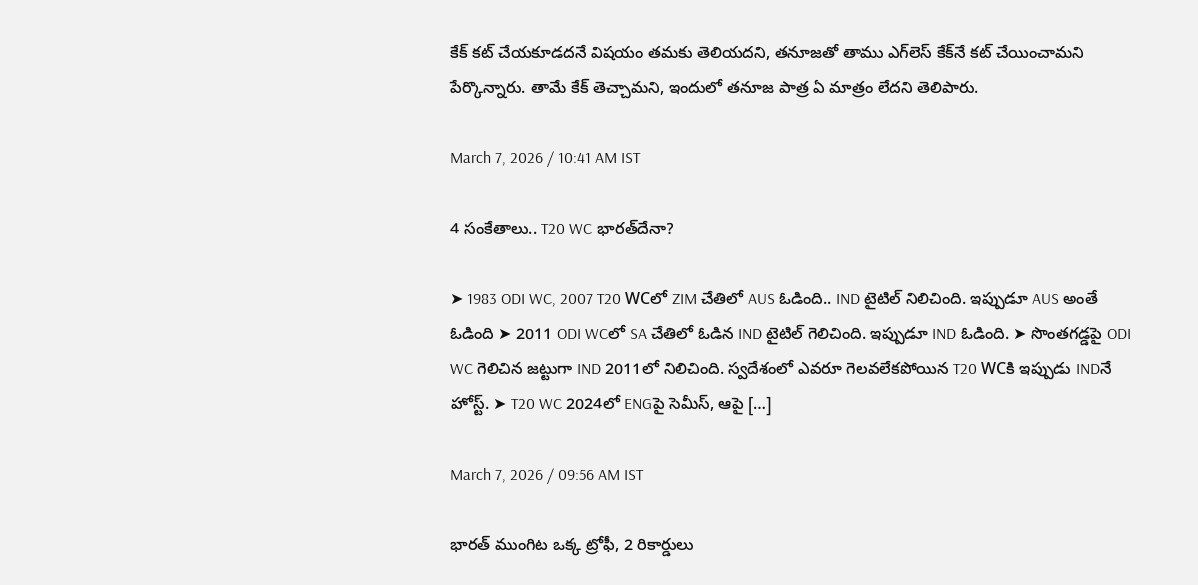కేక్ కట్ చేయకూడదనే విషయం తమకు తెలియదని, తనూజతో తాము ఎగ్‌లెస్ కేక్‌నే కట్ చేయించామని పేర్కొన్నారు. తామే కేక్ తెచ్చామని, ఇందులో తనూజ పాత్ర ఏ మాత్రం లేదని తెలిపారు.

March 7, 2026 / 10:41 AM IST

4 సంకేతాలు.. T20 WC భారత్‌దేనా?

➤ 1983 ODI WC, 2007 T20 WCలో ZIM చేతిలో AUS ఓడింది.. IND టైటిల్ నిలిచింది. ఇప్పుడూ AUS అంతే ఓడింది ➤ 2011 ODI WCలో SA చేతిలో ఓడిన IND టైటిల్ గెలిచింది. ఇప్పుడూ IND ఓడింది. ➤ సొంతగడ్డపై ODI WC గెలిచిన జట్టుగా IND 2011లో నిలిచింది. స్వదేశంలో ఎవరూ గెలవలేకపోయిన T20 WCకి ఇప్పుడు INDనే హోస్ట్. ➤ T20 WC 2024లో ENGపై సెమీస్, ఆపై […]

March 7, 2026 / 09:56 AM IST

భారత్ ముంగిట ఒక్క ట్రోఫీ, 2 రికార్డులు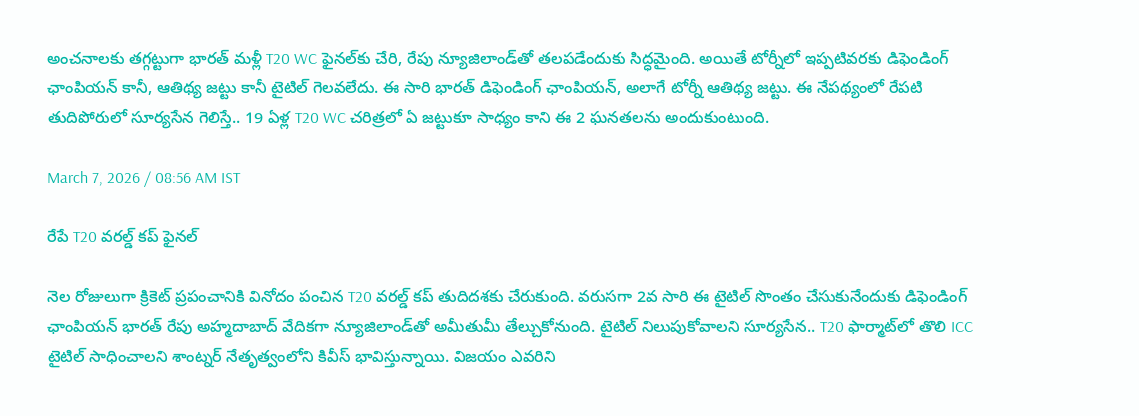అంచనాలకు తగ్గట్టుగా భారత్ మళ్లీ T20 WC ఫైనల్‌కు చేరి, రేపు న్యూజిలాండ్‌తో తలపడేందుకు సిద్ధమైంది. అయితే టోర్నీలో ఇప్పటివరకు డిఫెండింగ్ ఛాంపియన్ కానీ, ఆతిథ్య జట్టు కానీ టైటిల్ గెలవలేదు. ఈ సారి భారత్ డిఫెండింగ్ ఛాంపియన్, అలాగే టోర్నీ ఆతిథ్య జట్టు. ఈ నేపథ్యంలో రేపటి తుదిపోరులో సూర్యసేన గెలిస్తే.. 19 ఏళ్ల T20 WC చరిత్రలో ఏ జట్టుకూ సాధ్యం కాని ఈ 2 ఘనతలను అందుకుంటుంది.

March 7, 2026 / 08:56 AM IST

రేపే T20 వరల్డ్ కప్ ఫైనల్

నెల రోజులుగా క్రికెట్ ప్రపంచానికి వినోదం పంచిన T20 వరల్డ్ కప్ తుదిదశకు చేరుకుంది. వరుసగా 2వ సారి ఈ టైటిల్ సొంతం చేసుకునేందుకు డిఫెండింగ్ ఛాంపియన్ భారత్ రేపు అహ్మదాబాద్ వేదికగా న్యూజిలాండ్‌తో అమీతుమీ తేల్చుకోనుంది. టైటిల్ నిలుపుకోవాలని సూర్యసేన.. T20 ఫార్మాట్‌లో తొలి ICC టైటిల్ సాధించాలని శాంట్నర్ నేతృత్వంలోని కివీస్ భావిస్తున్నాయి. విజయం ఎవరిని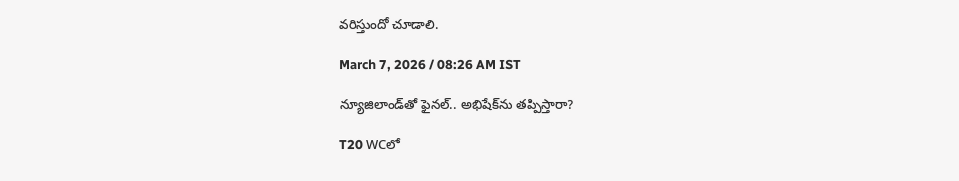వరిస్తుందో చూడాలి.

March 7, 2026 / 08:26 AM IST

న్యూజిలాండ్‌తో ఫైనల్.. అభిషేక్‌ను తప్పిస్తారా?

T20 WCలో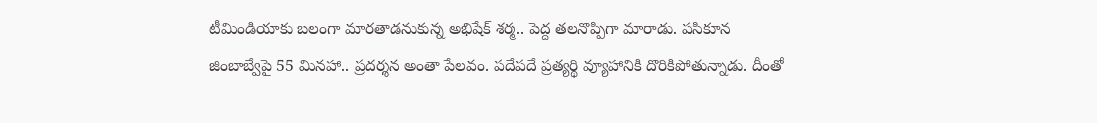టీమిండియాకు బలంగా మారతాడనుకున్న అభిషేక్ శర్మ.. పెద్ద తలనొప్పిగా మారాడు. పసికూన జింబాబ్వేపై 55 మినహా.. ప్రదర్శన అంతా పేలవం. పదేపదే ప్రత్యర్థి వ్యూహానికి దొరికిపోతున్నాడు. దీంతో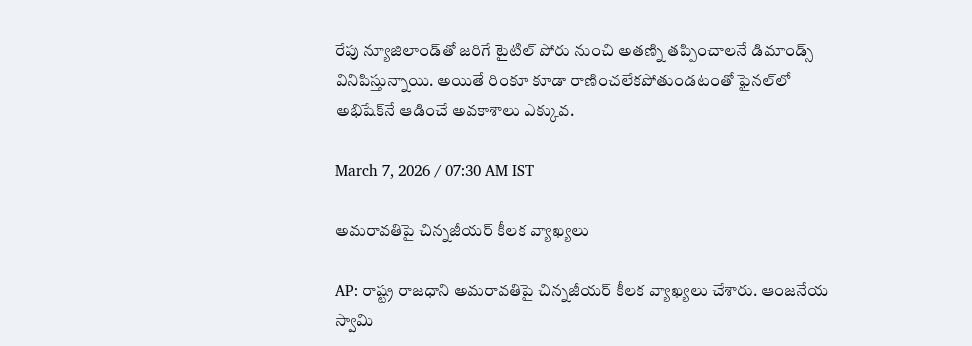రేపు న్యూజిలాండ్‌తో జరిగే టైటిల్ పోరు నుంచి అతణ్ని తప్పించాలనే డిమాండ్స్ వినిపిస్తున్నాయి. అయితే రింకూ కూడా రాణించలేకపోతుండటంతో ఫైనల్‌లో అభిషేక్‌నే ఆడించే అవకాశాలు ఎక్కువ.

March 7, 2026 / 07:30 AM IST

అమరావతిపై చిన్నజీయర్ కీలక వ్యాఖ్యలు

AP: రాష్ట్ర రాజధాని అమరావతిపై చిన్నజీయర్ కీలక వ్యాఖ్యలు చేశారు. ఆంజనేయ స్వామి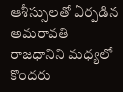ఆశీస్సులతో ఏర్పడిన అమరావతి రాజధానిని మధ్యలో కొందరు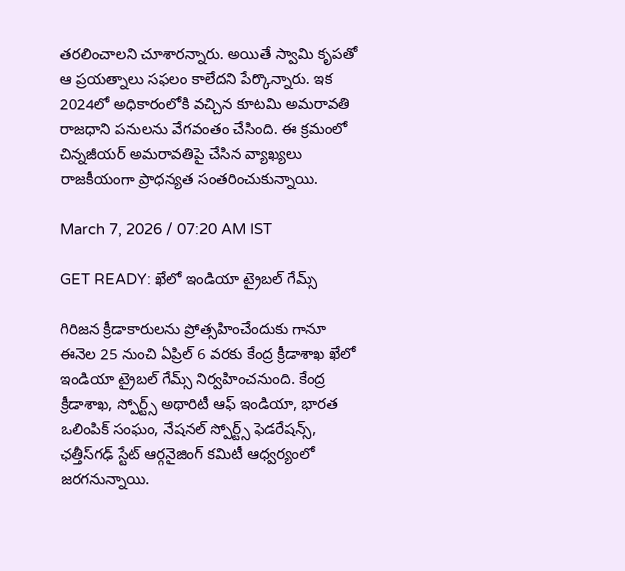తరలించాలని చూశారన్నారు. అయితే స్వామి కృపతో ఆ ప్రయత్నాలు సఫలం కాలేదని పేర్కొన్నారు. ఇక 2024లో అధికారంలోకి వచ్చిన కూటమి అమరావతి రాజధాని పనులను వేగవంతం చేసింది. ఈ క్రమంలో చిన్నజీయర్ అమరావతిపై చేసిన వ్యాఖ్యలు రాజకీయంగా ప్రాధన్యత సంతరించుకున్నాయి.

March 7, 2026 / 07:20 AM IST

GET READY: ఖేలో ఇండియా ట్రైబల్ గేమ్స్

గిరిజన క్రీడాకారులను ప్రోత్సహించేందుకు గానూ ఈనెల 25 నుంచి ఏప్రిల్ 6 వరకు కేంద్ర క్రీడాశాఖ ఖేలో ఇండియా ట్రైబల్ గేమ్స్ నిర్వహించనుంది. కేంద్ర క్రీడాశాఖ, స్పోర్ట్స్ అథారిటీ ఆఫ్ ఇండియా, భారత ఒలింపిక్ సంఘం, నేషనల్ స్పోర్ట్స్ ఫెడరేషన్స్, ఛత్తీస్‌గఢ్ స్టేట్ ఆర్గనైజింగ్ కమిటీ ఆధ్వర్యంలో జరగనున్నాయి.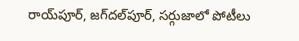రాయ్‌పూర్, జగ్‌దల్‌పూర్, సర్గుజాలో పోటీలు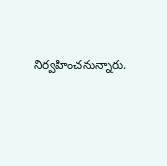నిర్వహించనున్నారు.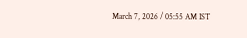March 7, 2026 / 05:55 AM IST